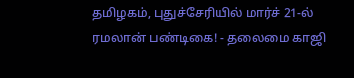தமிழகம், புதுச்சேரியில் மார்ச் 21-ல் ரமலான் பண்டிகை! - தலைமை காஜி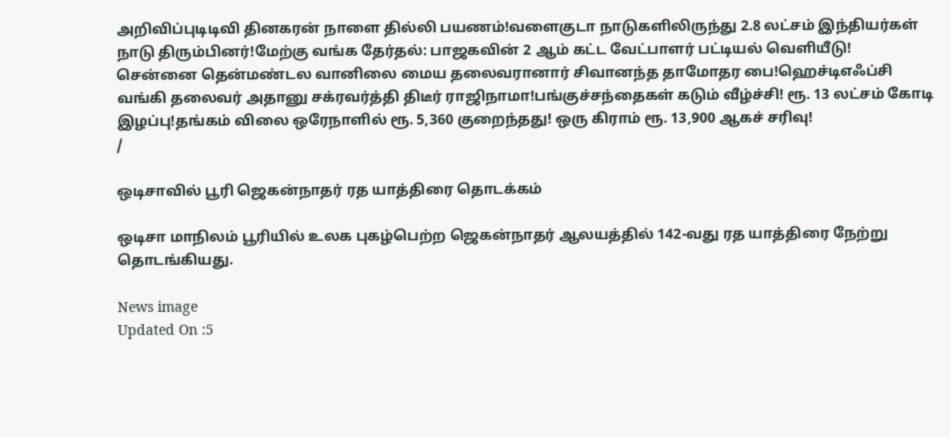அறிவிப்புடிடிவி தினகரன் நாளை தில்லி பயணம்!வளைகுடா நாடுகளிலிருந்து 2.8 லட்சம் இந்தியர்கள் நாடு திரும்பினர்!மேற்கு வங்க தேர்தல்: பாஜகவின் 2 ஆம் கட்ட வேட்பாளர் பட்டியல் வெளியீடு! சென்னை தென்மண்டல வானிலை மைய தலைவரானார் சிவானந்த தாமோதர பை!ஹெச்டிஎஃப்சி வங்கி தலைவர் அதானு சக்ரவர்த்தி திடீர் ராஜிநாமா!பங்குச்சந்தைகள் கடும் வீழ்ச்சி! ரூ. 13 லட்சம் கோடி இழப்பு!தங்கம் விலை ஒரேநாளில் ரூ. 5,360 குறைந்தது! ஒரு கிராம் ரூ. 13,900 ஆகச் சரிவு!
/

ஒடிசாவில் பூரி ஜெகன்நாதர் ரத யாத்திரை தொடக்கம்

ஒடிசா மாநிலம் பூரியில் உலக புகழ்பெற்ற ஜெகன்நாதர் ஆலயத்தில் 142-வது ரத யாத்திரை நேற்று தொடங்கியது.

News image
Updated On :5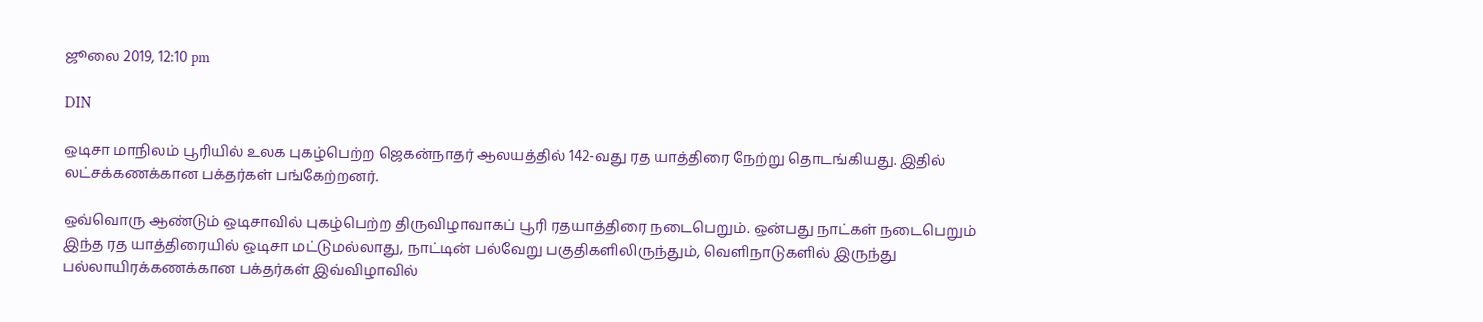ஜூலை 2019, 12:10 pm

DIN

ஒடிசா மாநிலம் பூரியில் உலக புகழ்பெற்ற ஜெகன்நாதர் ஆலயத்தில் 142-வது ரத யாத்திரை நேற்று தொடங்கியது. இதில் லட்சக்கணக்கான பக்தர்கள் பங்கேற்றனர்.

ஒவ்வொரு ஆண்டும் ஒடிசாவில் புகழ்பெற்ற திருவிழாவாகப் பூரி ரதயாத்திரை நடைபெறும். ஒன்பது நாட்கள் நடைபெறும் இந்த ரத யாத்திரையில் ஒடிசா மட்டுமல்லாது, நாட்டின் பல்வேறு பகுதிகளிலிருந்தும், வெளிநாடுகளில் இருந்து பல்லாயிரக்கணக்கான பக்தர்கள் இவ்விழாவில்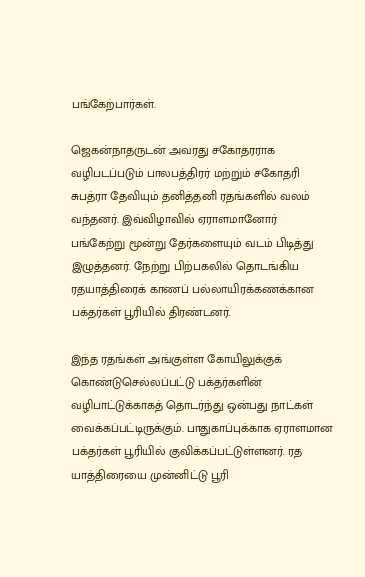பங்கேற்பார்கள்.

ஜெகன்நாதருடன் அவரது சகோதரராக வழிபடப்படும் பாலபத்திரர் மற்றும் சகோதரி சுபத்ரா தேவியும் தனித்தனி ரதங்களில் வலம் வந்தனர். இவ்விழாவில் ஏராளமானோர் பங்கேற்று மூன்று தேர்களையும் வடம் பிடித்து இழுத்தனர். நேற்று பிற்பகலில் தொடங்கிய ரதயாத்திரைக் காணப் பல்லாயிரக்கணக்கான பக்தர்கள் பூரியில் திரண்டனர்.

இந்த ரதங்கள் அங்குள்ள கோயிலுக்குக் கொண்டுசெல்லப்பட்டு பக்தர்களின் வழிபாட்டுக்காகத் தொடர்ந்து ஒன்பது நாட்கள் வைக்கப்பட்டிருக்கும். பாதுகாப்புக்காக ஏராளமான பக்தர்கள் பூரியில் குவிக்கப்பட்டுள்ளனர். ரத யாத்திரையை முன்னிட்டு பூரி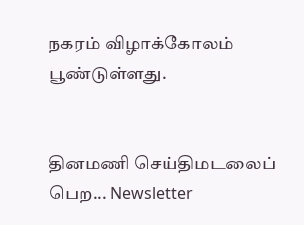நகரம் விழாக்கோலம் பூண்டுள்ளது.


தினமணி செய்திமடலைப் பெற... Newsletter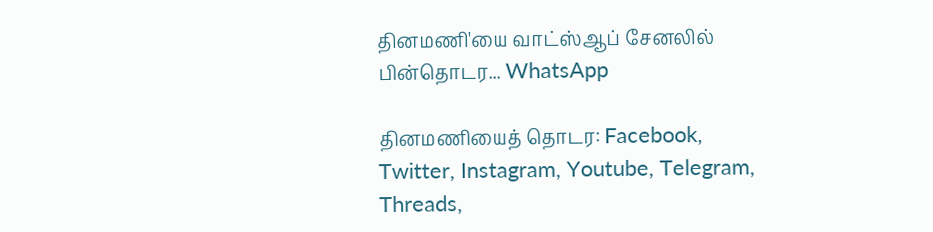தினமணி'யை வாட்ஸ்ஆப் சேனலில் பின்தொடர... WhatsApp

தினமணியைத் தொடர: Facebook, Twitter, Instagram, Youtube, Telegram, Threads,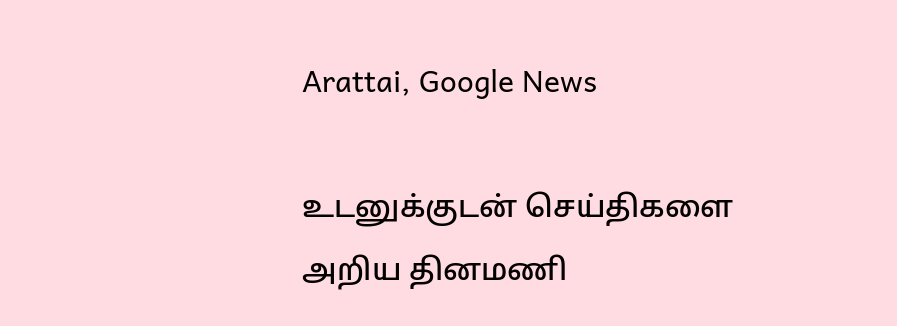Arattai, Google News

உடனுக்குடன் செய்திகளை அறிய தினமணி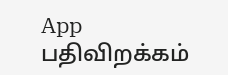App பதிவிறக்கம்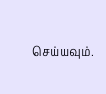செய்யவும்.